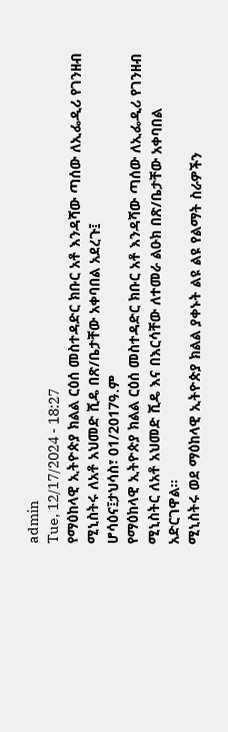admin
Tue, 12/17/2024 - 18:27
የማዕከላዊ ኢትዮጵያ ክልል ርዕሰ መስተዳድር ክቡር አቶ እንዳሻው ጣሰው ለኢፌዲሪ የገንዘብ ሚኒስትሩ ለአቶ አህመድ ሺዴ በጽ/ቤታቸው አቀባበል አደረጉ፤
ሆሳዕና፤ታህሳስ፣ 01/2017ዓ.ም
የማዕከላዊ ኢትዮጵያ ክልል ርዕሰ መስተዳድር ክቡር አቶ እንዳሻው ጣሰው ለኢፌዲሪ የገንዘብ ሚኒስትር ለአቶ አህመድ ሺዴ እና በእርሳቸው ለተመራ ልዑክ በጽ/ቤታቸው አቀባበል አድርገዋል።
ሚኒስትሩ ወደ ማዕከላዊ ኢትዮጵያ ክልል ያቀኑት ልዩ ልዩ የልማት ስራዎችን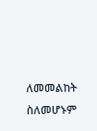ለመመልከት ስለመሆኑም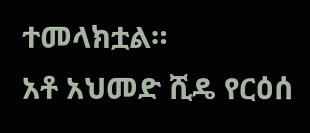ተመላክቷል።
አቶ አህመድ ሺዴ የርዕሰ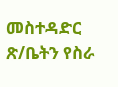መስተዳድር ጽ/ቤትን የስራ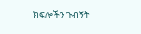ክፍሎችን ጉብኝት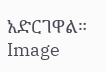አድርገዋል።
Image